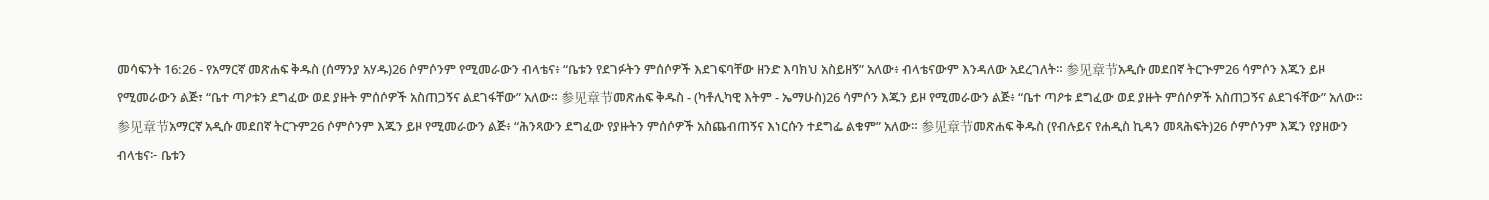መሳፍንት 16:26 - የአማርኛ መጽሐፍ ቅዱስ (ሰማንያ አሃዱ)26 ሶምሶንም የሚመራውን ብላቴና፥ “ቤቱን የደገፉትን ምሰሶዎች እደገፍባቸው ዘንድ እባክህ አስይዘኝ” አለው፥ ብላቴናውም እንዳለው አደረገለት። 参见章节አዲሱ መደበኛ ትርጒም26 ሳምሶን እጁን ይዞ የሚመራውን ልጅ፣ “ቤተ ጣዖቱን ደግፈው ወደ ያዙት ምሰሶዎች አስጠጋኝና ልደገፋቸው” አለው። 参见章节መጽሐፍ ቅዱስ - (ካቶሊካዊ እትም - ኤማሁስ)26 ሳምሶን እጁን ይዞ የሚመራውን ልጅ፥ “ቤተ ጣዖቱ ደግፈው ወደ ያዙት ምሰሶዎች አስጠጋኝና ልደገፋቸው” አለው። 参见章节አማርኛ አዲሱ መደበኛ ትርጉም26 ሶምሶንም እጁን ይዞ የሚመራውን ልጅ፥ “ሕንጻውን ደግፈው የያዙትን ምሰሶዎች አስጨብጠኝና እነርሱን ተደግፌ ልቁም” አለው። 参见章节መጽሐፍ ቅዱስ (የብሉይና የሐዲስ ኪዳን መጻሕፍት)26 ሶምሶንም እጁን የያዘውን ብላቴና፦ ቤቱን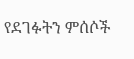የደገፉትን ምሰሶች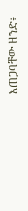እጠጋባቸው ዘንድ፥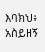እባክህ፥ አስይዘኝ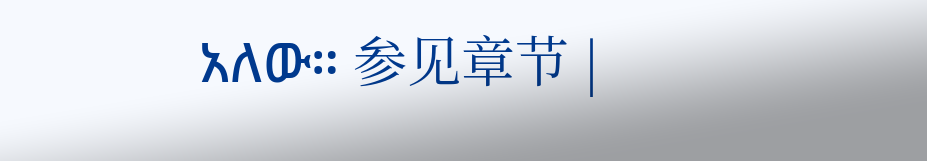አለው። 参见章节 |